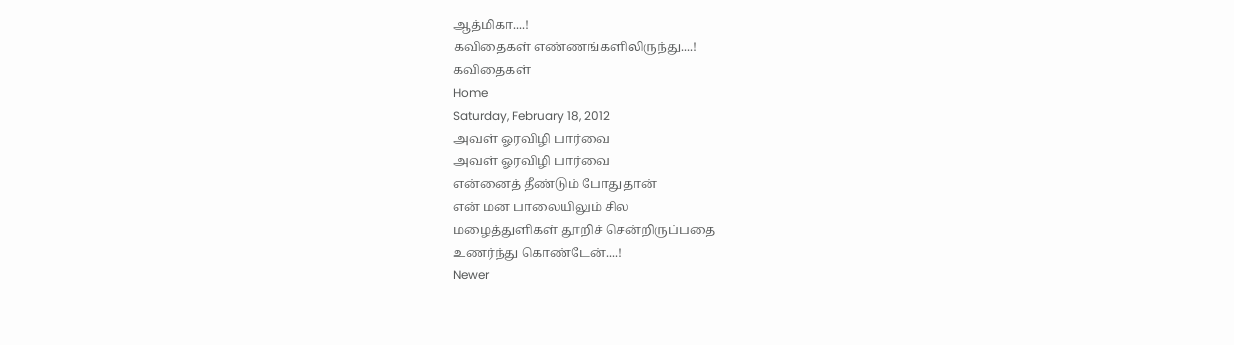ஆத்மிகா....!
கவிதைகள் எண்ணங்களிலிருந்து....!
கவிதைகள்
Home
Saturday, February 18, 2012
அவள் ஓரவிழி பார்வை
அவள் ஓரவிழி பார்வை
என்னைத் தீண்டும் போதுதான்
என் மன பாலையிலும் சில
மழைத்துளிகள் தூறிச் சென்றிருப்பதை
உணர்ந்து கொண்டேன்....!
Newer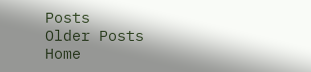Posts
Older Posts
Home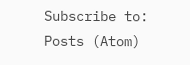Subscribe to:
Posts (Atom)